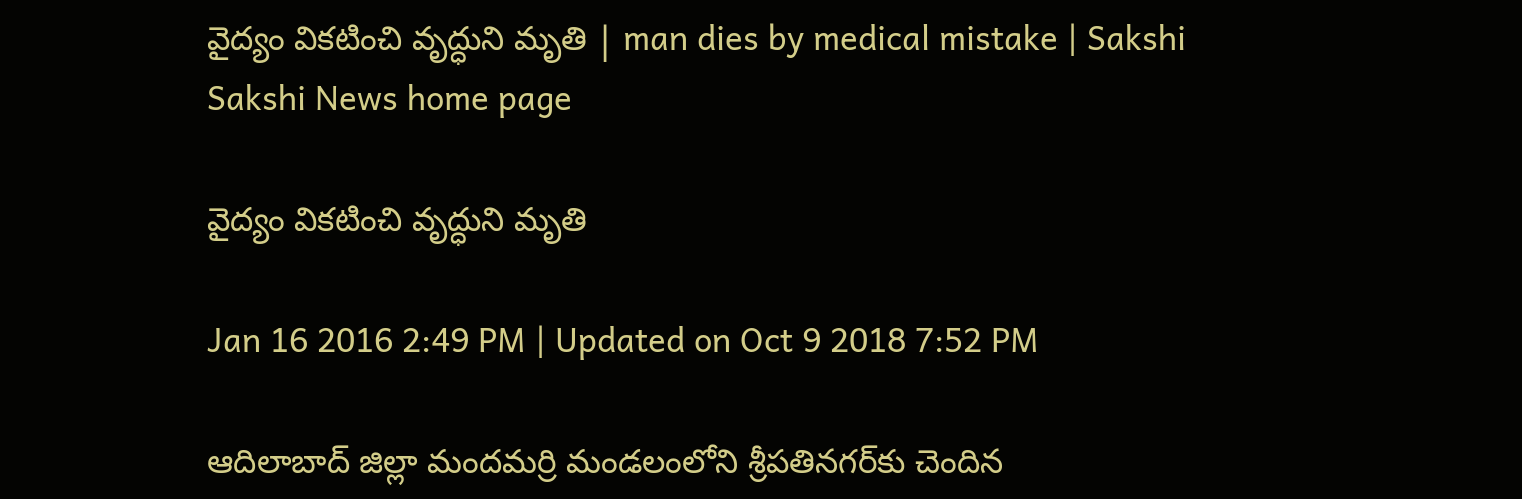వైద్యం వికటించి వృద్ధుని మృతి | man dies by medical mistake | Sakshi
Sakshi News home page

వైద్యం వికటించి వృద్ధుని మృతి

Jan 16 2016 2:49 PM | Updated on Oct 9 2018 7:52 PM

ఆదిలాబాద్ జిల్లా మందమర్రి మండలంలోని శ్రీపతినగర్‌కు చెందిన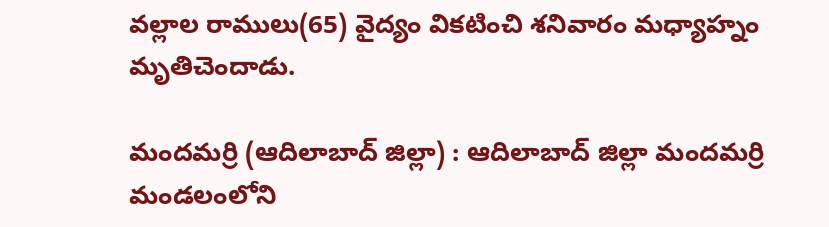వల్లాల రాములు(65) వైద్యం వికటించి శనివారం మధ్యాహ్నం మృతిచెందాడు.

మందమర్రి (ఆదిలాబాద్ జిల్లా) : ఆదిలాబాద్ జిల్లా మందమర్రి మండలంలోని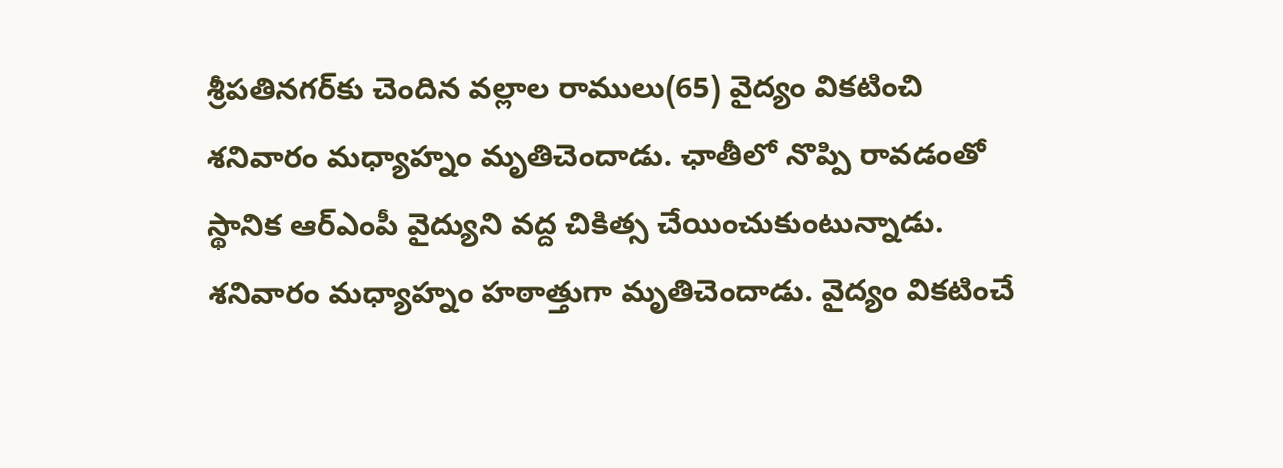శ్రీపతినగర్‌కు చెందిన వల్లాల రాములు(65) వైద్యం వికటించి శనివారం మధ్యాహ్నం మృతిచెందాడు. ఛాతీలో నొప్పి రావడంతో స్థానిక ఆర్‌ఎంపీ వైద్యుని వద్ద చికిత్స చేయించుకుంటున్నాడు. శనివారం మధ్యాహ్నం హఠాత్తుగా మృతిచెందాడు. వైద్యం వికటించే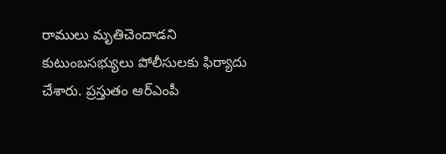రాములు మృతిచెందాడని కుటుంబసభ్యులు పోలీసులకు ఫిర్యాదు చేశారు. ప్రస్తుతం ఆర్‌ఎంపీ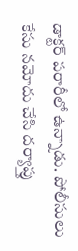డాక్టర్ పరారీలో ఉన్నాడు. పోలీసులు కేసు నమోదు చేసి దర్యాప్తు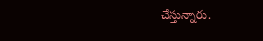చేస్తున్నారు.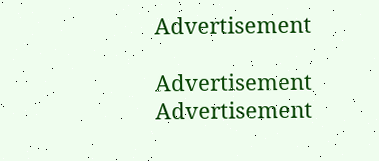Advertisement

Advertisement
Advertisement